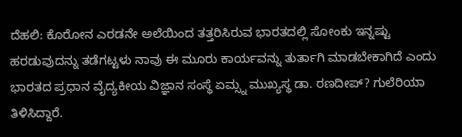ದೆಹಲಿ: ಕೊರೋನ ಎರಡನೇ ಅಲೆಯಿಂದ ತತ್ತರಿಸಿರುವ ಭಾರತದಲ್ಲಿ ಸೋಂಕು ಇನ್ನಷ್ಟು ಹರಡುವುದನ್ನು ತಡೆಗಟ್ಟಳು ನಾವು ಈ ಮೂರು ಕಾರ್ಯವನ್ನು ತುರ್ತಾಗಿ ಮಾಡಬೇಕಾಗಿದೆ ಎಂದು ಭಾರತದ ಪ್ರಧಾನ ವೈದ್ಯಕೀಯ ವಿಜ್ಞಾನ ಸಂಸ್ಥೆ ಏಮ್ಸ್ನ ಮುಖ್ಯಸ್ಥ ಡಾ. ರಣದೀಪ್? ಗುಲೆರಿಯಾ ತಿಳಿಸಿದ್ದಾರೆ.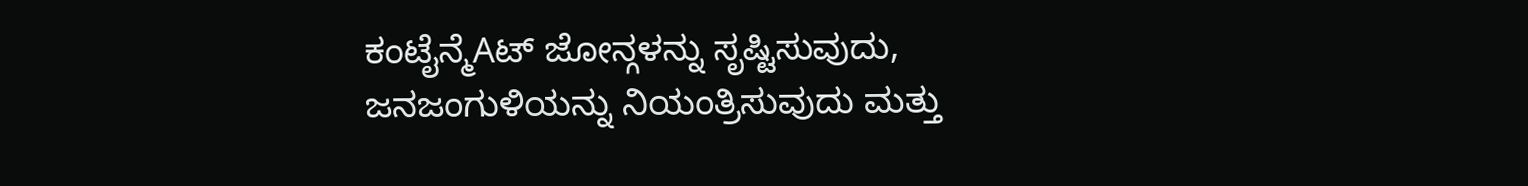ಕಂಟೈನ್ಮೆAಟ್ ಜೋನ್ಗಳನ್ನು ಸೃಷ್ಟಿಸುವುದು, ಜನಜಂಗುಳಿಯನ್ನು ನಿಯಂತ್ರಿಸುವುದು ಮತ್ತು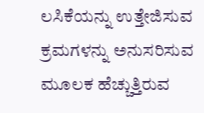ಲಸಿಕೆಯನ್ನು ಉತ್ತೇಜಿಸುವ ಕ್ರಮಗಳನ್ನು ಅನುಸರಿಸುವ ಮೂಲಕ ಹೆಚ್ಚುತ್ತಿರುವ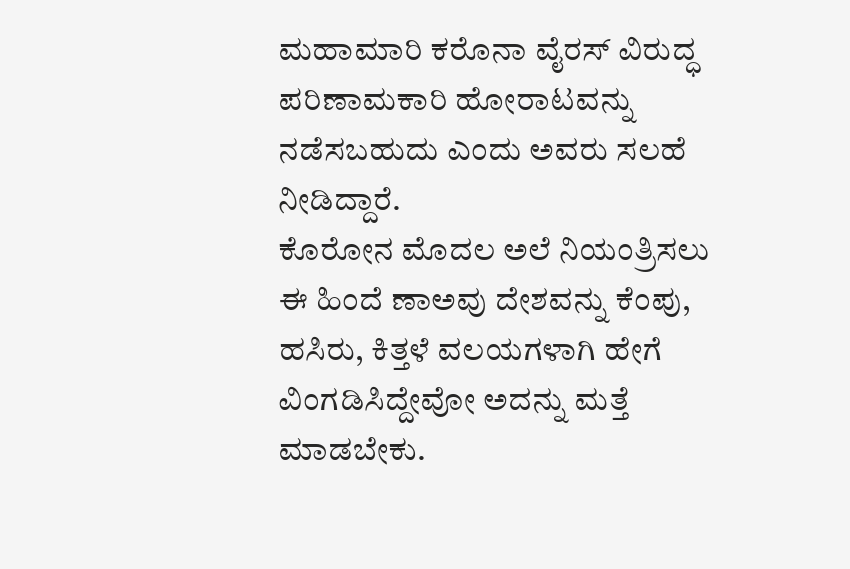ಮಹಾಮಾರಿ ಕರೊನಾ ವೈರಸ್ ವಿರುದ್ಧ ಪರಿಣಾಮಕಾರಿ ಹೋರಾಟವನ್ನು ನಡೆಸಬಹುದು ಎಂದು ಅವರು ಸಲಹೆ ನೀಡಿದ್ದಾರೆ.
ಕೊರೋನ ಮೊದಲ ಅಲೆ ನಿಯಂತ್ರಿಸಲು ಈ ಹಿಂದೆ ಣಾಅವು ದೇಶವನ್ನು ಕೆಂಪು, ಹಸಿರು, ಕಿತ್ತಳೆ ವಲಯಗಳಾಗಿ ಹೇಗೆ ವಿಂಗಡಿಸಿದ್ದೇವೋ ಅದನ್ನು ಮತ್ತೆ ಮಾಡಬೇಕು.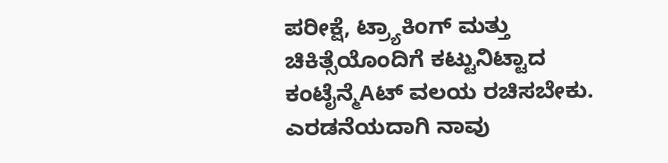ಪರೀಕ್ಷೆ, ಟ್ರ್ಯಾಕಿಂಗ್ ಮತ್ತು ಚಿಕಿತ್ಸೆಯೊಂದಿಗೆ ಕಟ್ಟುನಿಟ್ಟಾದ ಕಂಟೈನ್ಮೆAಟ್ ವಲಯ ರಚಿಸಬೇಕು. ಎರಡನೆಯದಾಗಿ ನಾವು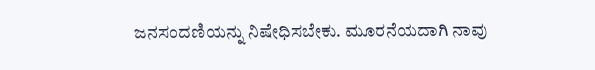ಜನಸಂದಣಿಯನ್ನು ನಿಷೇಧಿಸಬೇಕು. ಮೂರನೆಯದಾಗಿ ನಾವು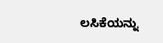ಲಸಿಕೆಯನ್ನು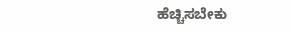ಹೆಚ್ಚಿಸಬೇಕು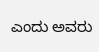ಎಂದು ಅವರು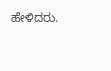ಹೇಳಿದರು.